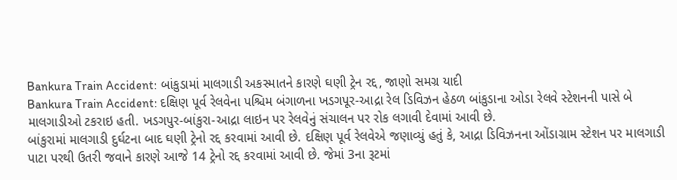Bankura Train Accident: બાંકુડામાં માલગાડી અકસ્માતને કારણે ઘણી ટ્રેન રદ્દ, જાણો સમગ્ર યાદી
Bankura Train Accident: દક્ષિણ પૂર્વ રેલવેના પશ્ચિમ બંગાળના ખડગપૂર-આદ્રા રેલ ડિવિઝન હેઠળ બાંકુડાના ઓડા રેલવે સ્ટેશનની પાસે બે માલગાડીઓ ટકરાઇ હતી. ખડગપુર-બાંકુરા-આદ્રા લાઇન પર રેલવેનું સંચાલન પર રોક લગાવી દેવામાં આવી છે.
બાંકુરામાં માલગાડી દુર્ઘટના બાદ ઘણી ટ્રેનો રદ્દ કરવામાં આવી છે. દક્ષિણ પૂર્વ રેલવેએ જણાવ્યું હતું કે, આદ્રા ડિવિઝનના ઓંડાગ્રામ સ્ટેશન પર માલગાડી પાટા પરથી ઉતરી જવાને કારણે આજે 14 ટ્રેનો રદ્દ કરવામાં આવી છે. જેમાં 3ના રૂટમાં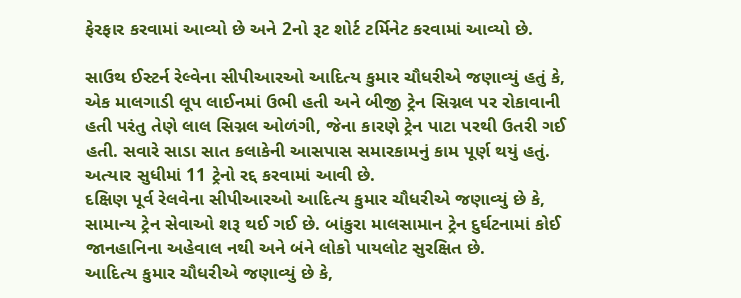ફેરફાર કરવામાં આવ્યો છે અને 2નો રૂટ શોર્ટ ટર્મિનેટ કરવામાં આવ્યો છે.

સાઉથ ઈસ્ટર્ન રેલ્વેના સીપીઆરઓ આદિત્ય કુમાર ચૌધરીએ જણાવ્યું હતું કે, એક માલગાડી લૂપ લાઈનમાં ઉભી હતી અને બીજી ટ્રેન સિગ્નલ પર રોકાવાની હતી પરંતુ તેણે લાલ સિગ્નલ ઓળંગી, જેના કારણે ટ્રેન પાટા પરથી ઉતરી ગઈ હતી. સવારે સાડા સાત કલાકેની આસપાસ સમારકામનું કામ પૂર્ણ થયું હતું. અત્યાર સુધીમાં 11 ટ્રેનો રદ્દ કરવામાં આવી છે.
દક્ષિણ પૂર્વ રેલવેના સીપીઆરઓ આદિત્ય કુમાર ચૌધરીએ જણાવ્યું છે કે, સામાન્ય ટ્રેન સેવાઓ શરૂ થઈ ગઈ છે. બાંકુરા માલસામાન ટ્રેન દુર્ઘટનામાં કોઈ જાનહાનિના અહેવાલ નથી અને બંને લોકો પાયલોટ સુરક્ષિત છે.
આદિત્ય કુમાર ચૌધરીએ જણાવ્યું છે કે,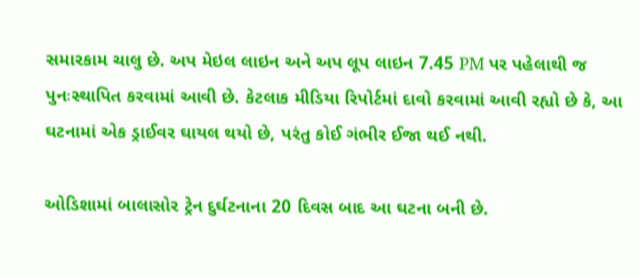સમારકામ ચાલુ છે. અપ મેઇલ લાઇન અને અપ લૂપ લાઇન 7.45 PM પર પહેલાથી જ પુનઃસ્થાપિત કરવામાં આવી છે. કેટલાક મીડિયા રિપોર્ટમાં દાવો કરવામાં આવી રહ્યો છે કે, આ ઘટનામાં એક ડ્રાઈવર ઘાયલ થયો છે, પરંતુ કોઈ ગંભીર ઈજા થઈ નથી.

ઓડિશામાં બાલાસોર ટ્રેન દુર્ઘટનાના 20 દિવસ બાદ આ ઘટના બની છે.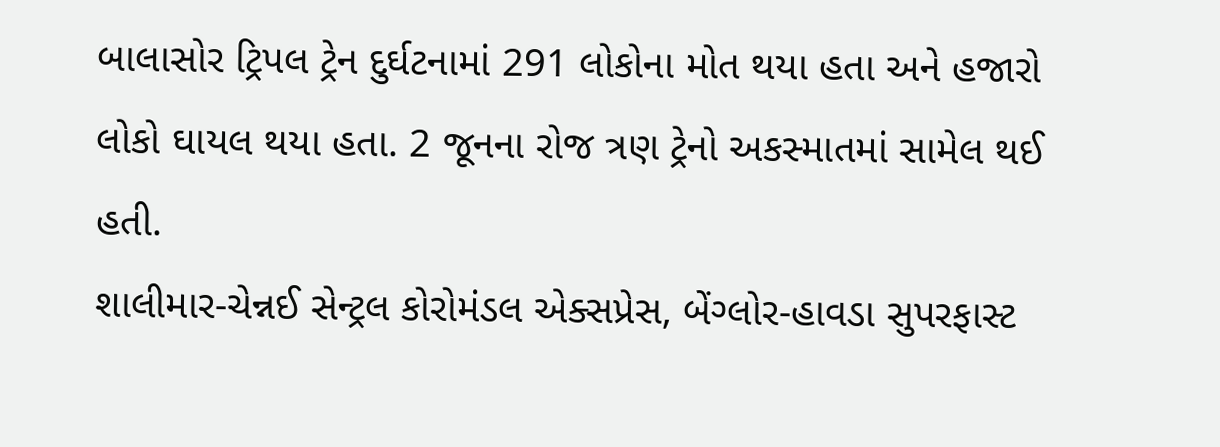બાલાસોર ટ્રિપલ ટ્રેન દુર્ઘટનામાં 291 લોકોના મોત થયા હતા અને હજારો લોકો ઘાયલ થયા હતા. 2 જૂનના રોજ ત્રણ ટ્રેનો અકસ્માતમાં સામેલ થઈ હતી.
શાલીમાર-ચેન્નઈ સેન્ટ્રલ કોરોમંડલ એક્સપ્રેસ, બેંગ્લોર-હાવડા સુપરફાસ્ટ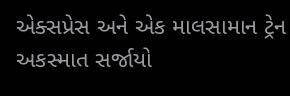એક્સપ્રેસ અને એક માલસામાન ટ્રેન અકસ્માત સર્જાયો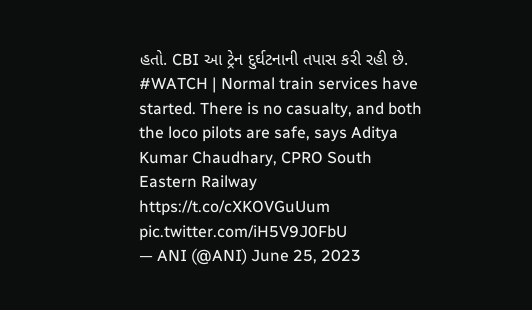હતો. CBI આ ટ્રેન દુર્ઘટનાની તપાસ કરી રહી છે.
#WATCH | Normal train services have started. There is no casualty, and both the loco pilots are safe, says Aditya Kumar Chaudhary, CPRO South Eastern Railway https://t.co/cXKOVGuUum pic.twitter.com/iH5V9J0FbU
— ANI (@ANI) June 25, 2023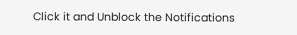Click it and Unblock the Notifications